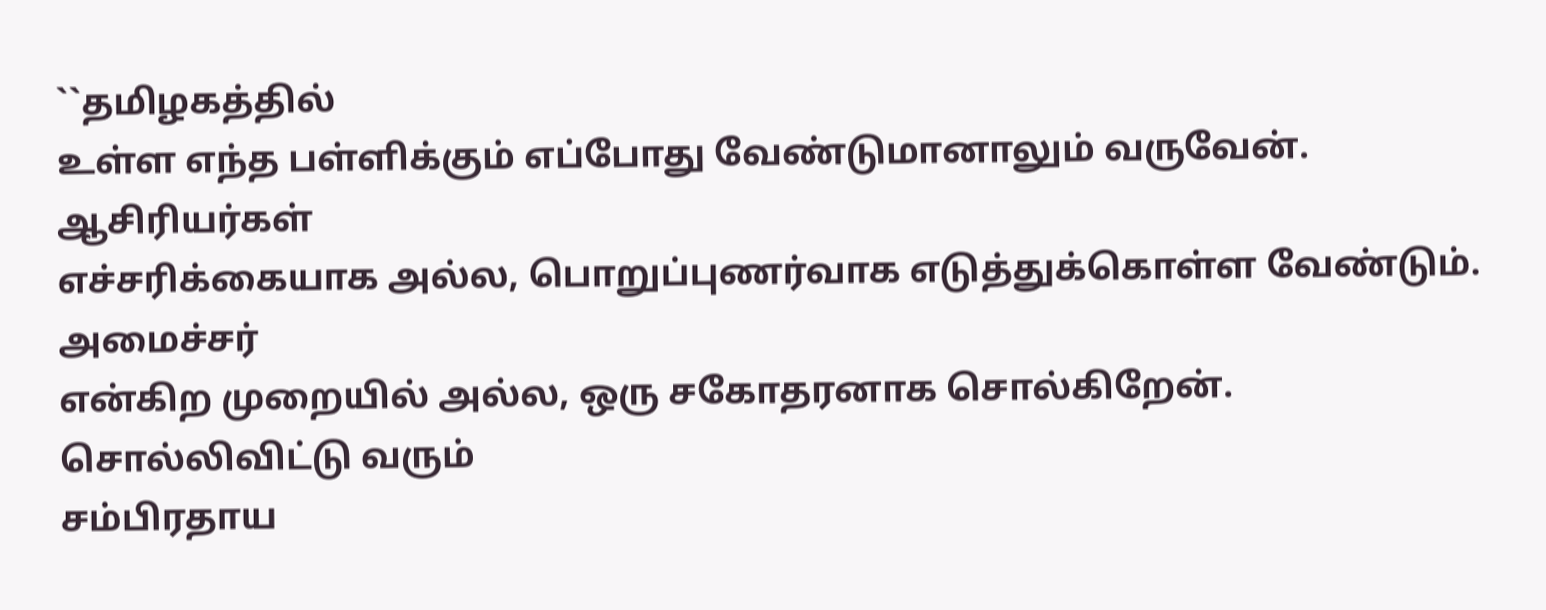``தமிழகத்தில்
உள்ள எந்த பள்ளிக்கும் எப்போது வேண்டுமானாலும் வருவேன். ஆசிரியர்கள்
எச்சரிக்கையாக அல்ல, பொறுப்புணர்வாக எடுத்துக்கொள்ள வேண்டும். அமைச்சர்
என்கிற முறையில் அல்ல, ஒரு சகோதரனாக சொல்கிறேன். சொல்லிவிட்டு வரும்
சம்பிரதாய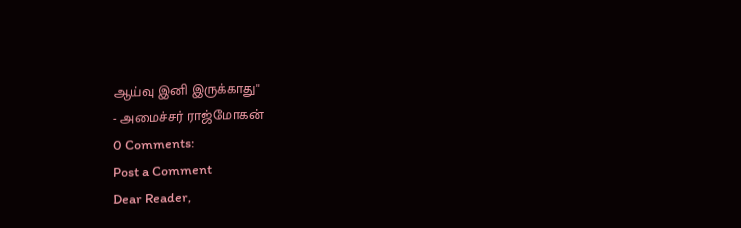ஆய்வு இனி இருக்காது''
- அமைச்சர் ராஜ்மோகன்
0 Comments:
Post a Comment
Dear Reader,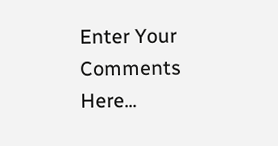Enter Your Comments Here...